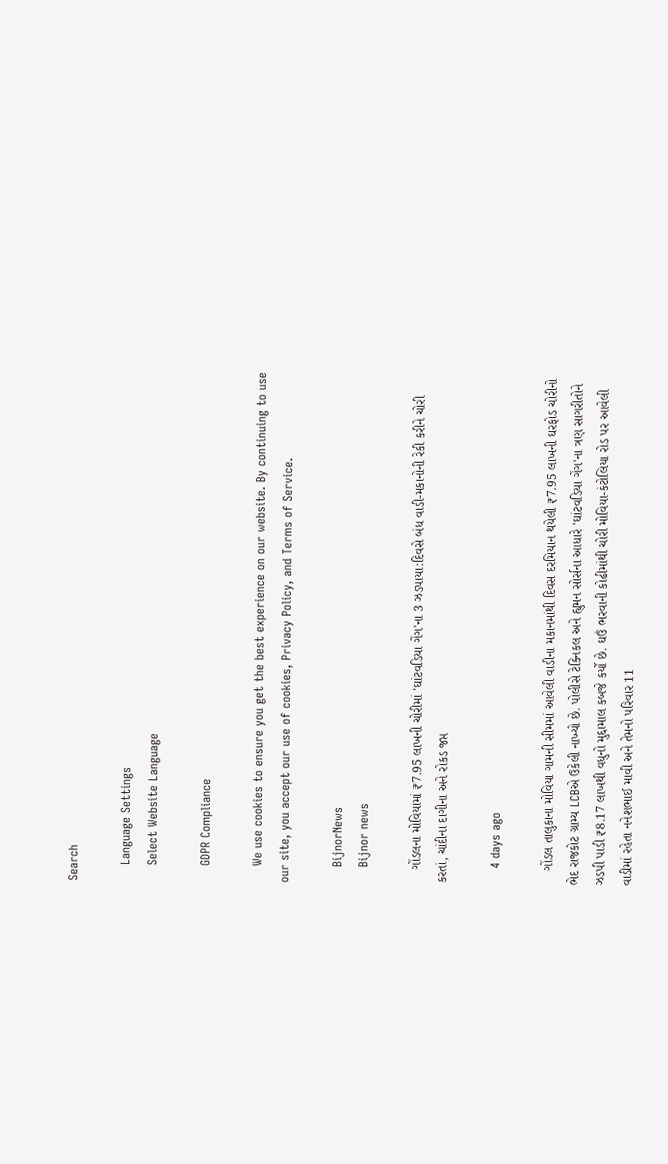Search

    Language Settings
    Select Website Language

    GDPR Compliance

    We use cookies to ensure you get the best experience on our website. By continuing to use our site, you accept our use of cookies, Privacy Policy, and Terms of Service.

    BijnorNews
    Bijnor news

    ગોંડલના મોવિયામાં ₹7.95 લાખની ચોરીમાં 'ઘાંટવડિયા ગેંગ'ના 3 ઝડપાયા:દિવસે બંધ વાડી-મકાનોની રેકી કરીને ચોરી કરતાં, ચાંદીના દાગીના અને રોકડ જપ્ત

    4 days ago

    ગોંડલ તાલુકાના મોવિયા ગામની સીમમાં આવેલી વાડીના મકાનમાંથી દિવસ દરમિયાન થયેલી ₹7.95 લાખની ઘરફોડ ચોરીનો ભેદ રાજકોટ ગ્રામ્ય LCBએ ઉકેલી નાખ્યો છે. પોલીસે ટેક્નિકલ અને હ્યુમન સોર્સના આધારે 'ઘાંટવડિયા ગેંગ'ના ત્રણ સાગરીતોને ઝડપી પાડી ₹8.17 લાખથી વધુનો મુદ્દામાલ કબજે કર્યો છે. ઘઉં ભરવાની કોઢીમાંથી ચોરી મોવિયા-કંટોલિયા રોડ પર આવેલી વાડીમાં રહેતા નનેશભાઈ માવી અને તેમનો પરિવાર 11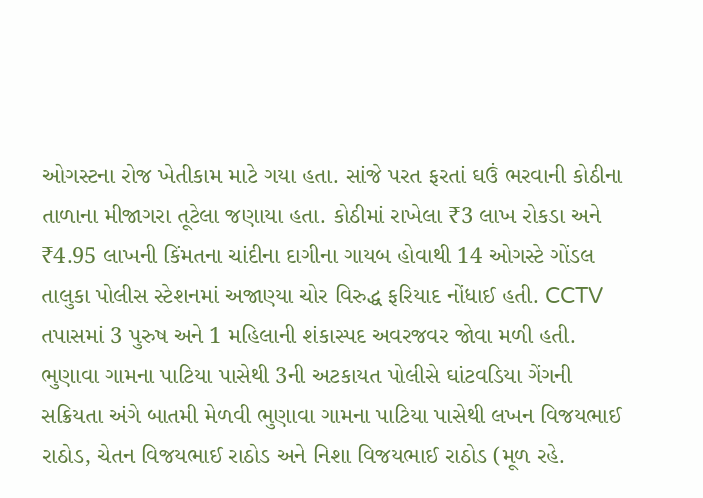ઓગસ્ટના રોજ ખેતીકામ માટે ગયા હતા. સાંજે પરત ફરતાં ઘઉં ભરવાની કોઠીના તાળાના મીજાગરા તૂટેલા જણાયા હતા. કોઠીમાં રાખેલા ₹3 લાખ રોકડા અને ₹4.95 લાખની કિંમતના ચાંદીના દાગીના ગાયબ હોવાથી 14 ઓગસ્ટે ગોંડલ તાલુકા પોલીસ સ્ટેશનમાં અજાણ્યા ચોર વિરુદ્ધ ફરિયાદ નોંધાઈ હતી. CCTV તપાસમાં 3 પુરુષ અને 1 મહિલાની શંકાસ્પદ અવરજવર જોવા મળી હતી. ભુણાવા ગામના પાટિયા પાસેથી 3ની અટકાયત પોલીસે ઘાંટવડિયા ગેંગની સક્રિયતા અંગે બાતમી મેળવી ભુણાવા ગામના પાટિયા પાસેથી લખન વિજયભાઈ રાઠોડ, ચેતન વિજયભાઈ રાઠોડ અને નિશા વિજયભાઈ રાઠોડ (મૂળ રહે.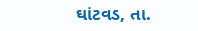ઘાંટવડ, તા.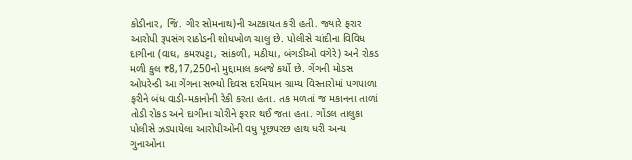કોડીનાર, જિ. ગીર સોમનાથ)ની અટકાયત કરી હતી. જ્યારે ફરાર આરોપી રૂપસંગ રાઠોડની શોધખોળ ચાલુ છે. પોલીસે ચાંદીના વિવિધ દાગીના (વાઘ, કમરપટ્ટા, સાંકળી, મઠીયા, બંગડીઓ વગેરે) અને રોકડ મળી કુલ ₹8,17,250નો મુદ્દામાલ કબજે કર્યો છે. ગેંગની મોડસ ઓપરેન્ડી આ ગેંગના સભ્યો દિવસ દરમિયાન ગ્રામ્ય વિસ્તારોમાં પગપાળા ફરીને બંધ વાડી-મકાનોની રેકી કરતા હતા. તક મળતાં જ મકાનના તાળાં તોડી રોકડ અને દાગીના ચોરીને ફરાર થઈ જતા હતા. ગોંડલ તાલુકા પોલીસે ઝડપાયેલા આરોપીઓની વધુ પૂછપરછ હાથ ધરી અન્ય ગુનાઓના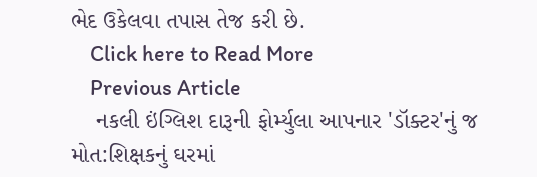ભેદ ઉકેલવા તપાસ તેજ કરી છે.
    Click here to Read More
    Previous Article
    નકલી ઇંગ્લિશ દારૂની ફોર્મ્યુલા આપનાર 'ડૉક્ટર'નું જ મોત:શિક્ષકનું ઘરમાં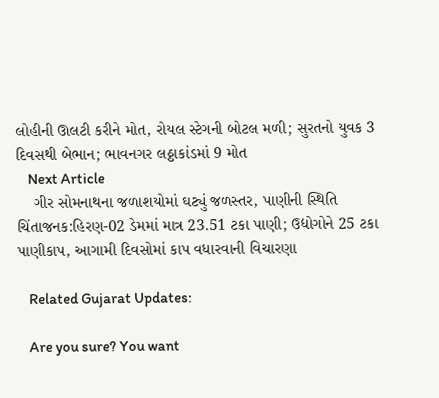લોહીની ઊલટી કરીને મોત, રોયલ સ્ટેગની બોટલ મળી; સુરતનો યુવક 3 દિવસથી બેભાન; ભાવનગર લઠ્ઠાકાંડમાં 9 મોત
    Next Article
    ગીર સોમનાથના જળાશયોમાં ઘટ્યું જળસ્તર, પાણીની સ્થિતિ ચિંતાજનક:હિરણ-02 ડેમમાં માત્ર 23.51 ટકા પાણી; ઉદ્યોગોને 25 ટકા પાણીકાપ, આગામી દિવસોમાં કાપ વધારવાની વિચારણા

    Related Gujarat Updates:

    Are you sure? You want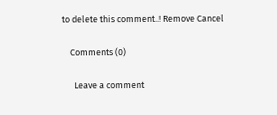to delete this comment..! Remove Cancel

    Comments (0)

      Leave a comment